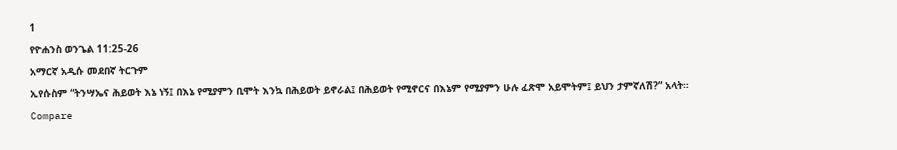1
የዮሐንስ ወንጌል 11:25-26
አማርኛ አዲሱ መደበኛ ትርጉም
ኢየሱስም “ትንሣኤና ሕይወት እኔ ነኝ፤ በእኔ የሚያምን ቢሞት እንኳ በሕይወት ይኖራል፤ በሕይወት የሚኖርና በእኔም የሚያምን ሁሉ ፈጽሞ አይሞትም፤ ይህን ታምኛለሽ?” አላት።
Compare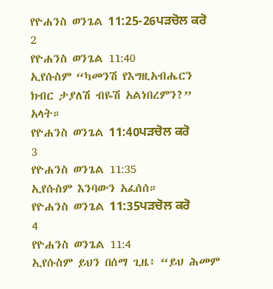የዮሐንስ ወንጌል 11:25-26ਪੜਚੋਲ ਕਰੋ
2
የዮሐንስ ወንጌል 11:40
ኢየሱስም “ካመንሽ የእግዚአብሔርን ክብር ታያለሽ ብዬሽ አልነበረምን?” አላት።
የዮሐንስ ወንጌል 11:40ਪੜਚੋਲ ਕਰੋ
3
የዮሐንስ ወንጌል 11:35
ኢየሱስም እንባውን አፈሰሰ።
የዮሐንስ ወንጌል 11:35ਪੜਚੋਲ ਕਰੋ
4
የዮሐንስ ወንጌል 11:4
ኢየሱስም ይህን በሰማ ጊዜ፥ “ይህ ሕመም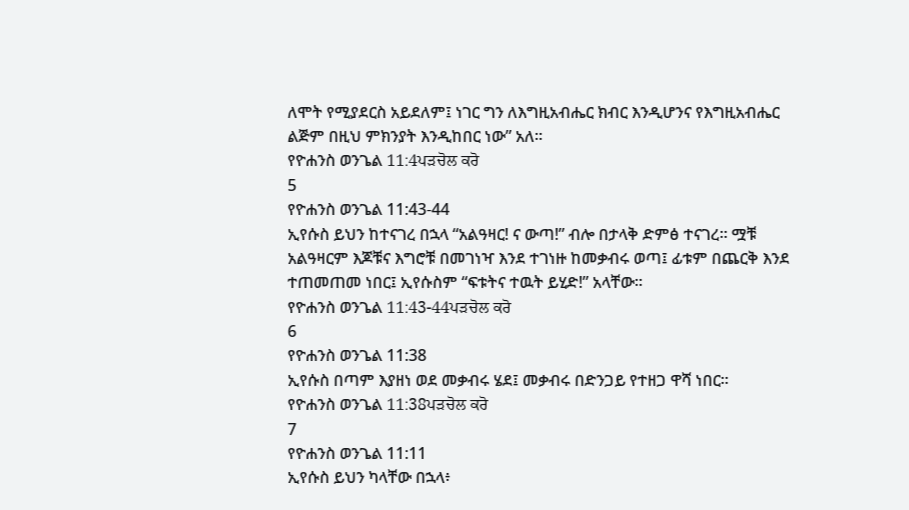ለሞት የሚያደርስ አይደለም፤ ነገር ግን ለእግዚአብሔር ክብር እንዲሆንና የእግዚአብሔር ልጅም በዚህ ምክንያት እንዲከበር ነው” አለ።
የዮሐንስ ወንጌል 11:4ਪੜਚੋਲ ਕਰੋ
5
የዮሐንስ ወንጌል 11:43-44
ኢየሱስ ይህን ከተናገረ በኋላ “አልዓዛር! ና ውጣ!” ብሎ በታላቅ ድምፅ ተናገረ። ሟቹ አልዓዛርም እጆቹና እግሮቹ በመገነዣ እንደ ተገነዙ ከመቃብሩ ወጣ፤ ፊቱም በጨርቅ እንደ ተጠመጠመ ነበር፤ ኢየሱስም “ፍቱትና ተዉት ይሂድ!” አላቸው።
የዮሐንስ ወንጌል 11:43-44ਪੜਚੋਲ ਕਰੋ
6
የዮሐንስ ወንጌል 11:38
ኢየሱስ በጣም እያዘነ ወደ መቃብሩ ሄደ፤ መቃብሩ በድንጋይ የተዘጋ ዋሻ ነበር።
የዮሐንስ ወንጌል 11:38ਪੜਚੋਲ ਕਰੋ
7
የዮሐንስ ወንጌል 11:11
ኢየሱስ ይህን ካላቸው በኋላ፥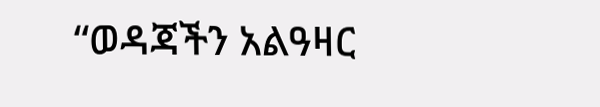“ወዳጃችን አልዓዛር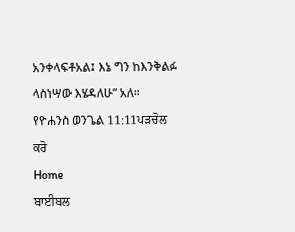አንቀላፍቶአል፤ እኔ ግን ከእንቅልፉ ላስነሣው እሄዳለሁ” አለ።
የዮሐንስ ወንጌል 11:11ਪੜਚੋਲ ਕਰੋ
Home
ਬਾਈਬਲ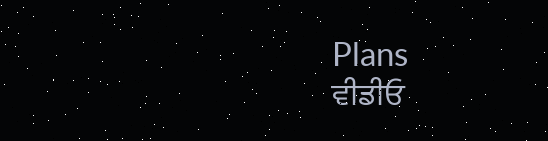Plans
ਵੀਡੀਓ